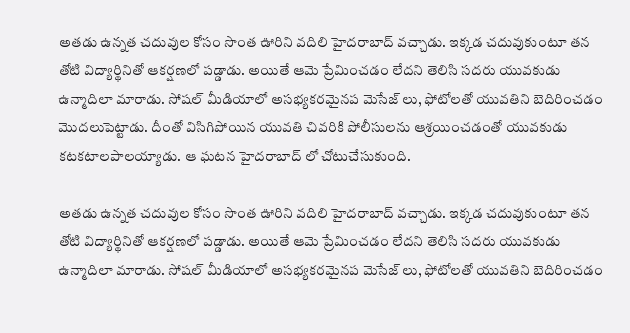అతడు ఉన్నత చదువుల కోసం సొంత ఊరిని వదిలి హైదరాబాద్ వచ్చాడు. ఇక్కడ చదువుకుంటూ తన తోటి విద్యార్థినితో ఆకర్షణలో పడ్డాడు. అయితే ఆమె ప్రేమించడం లేదని తెలిసి సదరు యువకుడు ఉన్మాదిలా మారాడు. సోషల్ మీడియాలో అసభ్యకరమైనప మెసేజ్ లు, ఫోటోలతో యువతిని బెదిరించడం మొదలుపెట్టాడు. దీంతో విసిగిపోయిన యువతి చివరికి పోలీసులను ఆశ్రయించడంతో యువకుడు కటకటాలపాలయ్యాడు. ఆ ఘటన హైదరాబాద్ లో చోటుచేసుకుంది.

అతడు ఉన్నత చదువుల కోసం సొంత ఊరిని వదిలి హైదరాబాద్ వచ్చాడు. ఇక్కడ చదువుకుంటూ తన తోటి విద్యార్థినితో ఆకర్షణలో పడ్డాడు. అయితే ఆమె ప్రేమించడం లేదని తెలిసి సదరు యువకుడు ఉన్మాదిలా మారాడు. సోషల్ మీడియాలో అసభ్యకరమైనప మెసేజ్ లు, ఫోటోలతో యువతిని బెదిరించడం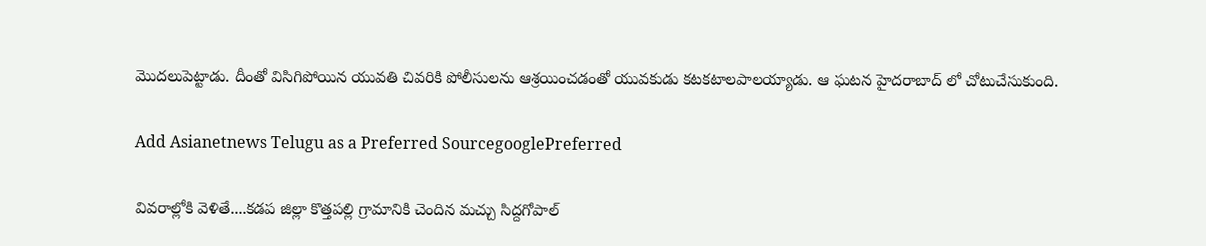మొదలుపెట్టాడు. దీంతో విసిగిపోయిన యువతి చివరికి పోలీసులను ఆశ్రయించడంతో యువకుడు కటకటాలపాలయ్యాడు. ఆ ఘటన హైదరాబాద్ లో చోటుచేసుకుంది.

Add Asianetnews Telugu as a Preferred SourcegooglePreferred

వివరాల్లోకి వెళితే....కడప జిల్లా కొత్తపల్లి గ్రామానికి చెందిన మచ్చు సిద్దగోపాల్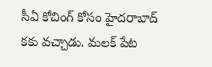సీఏ కోచింగ్ కోసం హైదరాబాద్ కకు వచ్చాడు. మలక్ పేట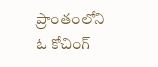ప్రాంతంలోని ఓ కోచింగ్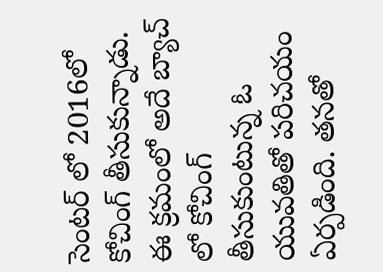సెంటర్ లో 2016లో కోచింగ్ తీసుకున్నాడు. ఈ క్రమంలో అదే బ్యాచ్ లో కోచింగ్ తీసుకుంటున్న ఓ యువతితో పరిచయం ఏర్పడింది. తనతో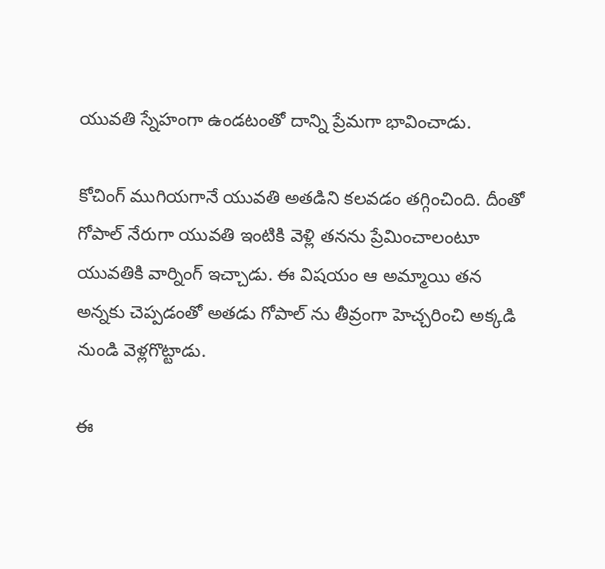యువతి స్నేహంగా ఉండటంతో దాన్ని ప్రేమగా భావించాడు.

కోచింగ్ ముగియగానే యువతి అతడిని కలవడం తగ్గించింది. దీంతో గోపాల్ నేరుగా యువతి ఇంటికి వెళ్లి తనను ప్రేమించాలంటూ యువతికి వార్నింగ్ ఇచ్చాడు. ఈ విషయం ఆ అమ్మాయి తన అన్నకు చెప్పడంతో అతడు గోపాల్ ను తీవ్రంగా హెచ్చరించి అక్కడి నుండి వెళ్లగొట్టాడు.

ఈ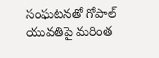సంఘటనతో గోపాల్ యువతిపై మరింత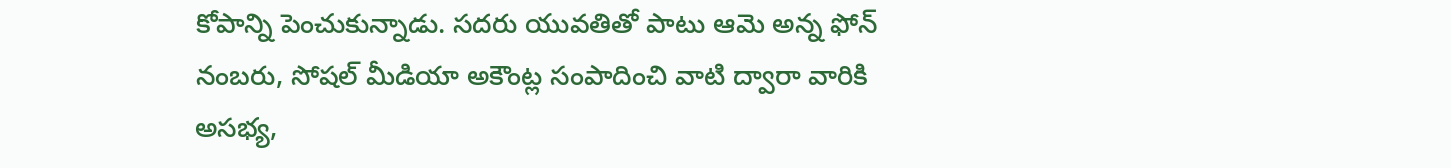కోపాన్ని పెంచుకున్నాడు. సదరు యువతితో పాటు ఆమె అన్న ఫోన్ నంబరు, సోషల్ మీడియా అకౌంట్ల సంపాదించి వాటి ద్వారా వారికి అసభ్య,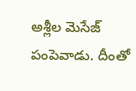అశ్లీల మెసేజ్ పంపెవాడు. దీంతో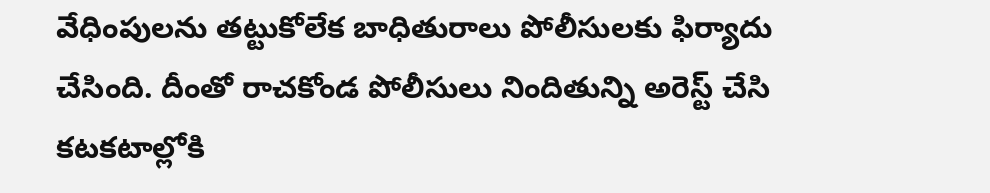వేధింపులను తట్టుకోలేక బాధితురాలు పోలీసులకు ఫిర్యాదు చేసింది. దీంతో రాచకోండ పోలీసులు నిందితున్ని అరెస్ట్ చేసి కటకటాల్లోకి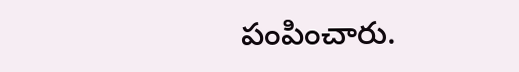పంపించారు.